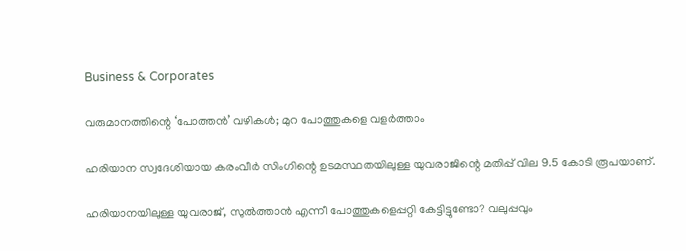Business & Corporates

വരുമാനത്തിന്റെ ‘പോത്തന്‍’ വഴികള്‍; മുറ പോത്തുകളെ വളര്‍ത്താം

ഹരിയാന സ്വദേശിയായ കരംവീര്‍ സിംഗിന്റെ ഉടമസ്ഥതയിലുള്ള യുവരാജിന്റെ മതിപ്പ് വില 9.5 കോടി രൂപയാണ്.

ഹരിയാനയിലുള്ള യുവരാജ്, സുല്‍ത്താന്‍ എന്നീ പോത്തുകളെപ്പറ്റി കേട്ടിട്ടുണ്ടോ? വലുപ്പവും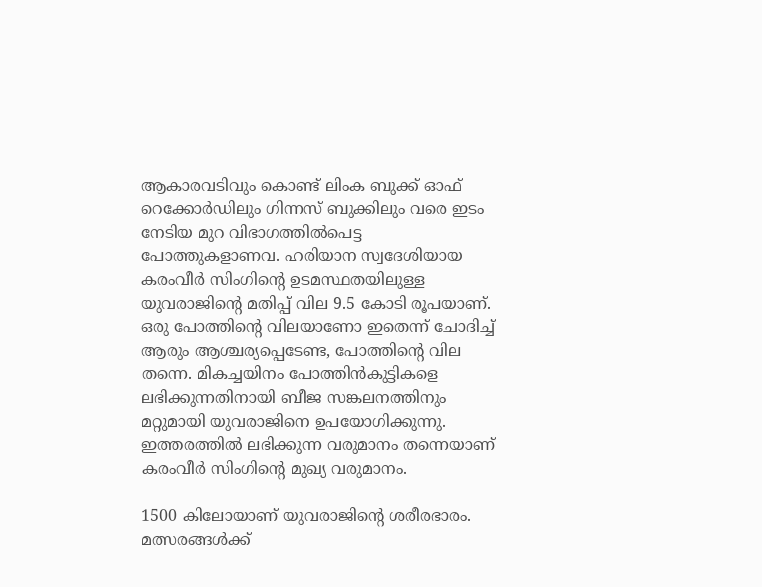ആകാരവടിവും കൊണ്ട് ലിംക ബുക്ക് ഓഫ് റെക്കോര്‍ഡിലും ഗിന്നസ് ബുക്കിലും വരെ ഇടം നേടിയ മുറ വിഭാഗത്തില്‍പെട്ട പോത്തുകളാണവ. ഹരിയാന സ്വദേശിയായ കരംവീര്‍ സിംഗിന്റെ ഉടമസ്ഥതയിലുള്ള യുവരാജിന്റെ മതിപ്പ് വില 9.5 കോടി രൂപയാണ്. ഒരു പോത്തിന്റെ വിലയാണോ ഇതെന്ന് ചോദിച്ച് ആരും ആശ്ചര്യപ്പെടേണ്ട, പോത്തിന്റെ വില തന്നെ. മികച്ചയിനം പോത്തിന്‍കുട്ടികളെ ലഭിക്കുന്നതിനായി ബീജ സങ്കലനത്തിനും മറ്റുമായി യുവരാജിനെ ഉപയോഗിക്കുന്നു. ഇത്തരത്തില്‍ ലഭിക്കുന്ന വരുമാനം തന്നെയാണ് കരംവീര്‍ സിംഗിന്റെ മുഖ്യ വരുമാനം.

1500 കിലോയാണ് യുവരാജിന്റെ ശരീരഭാരം. മത്സരങ്ങള്‍ക്ക്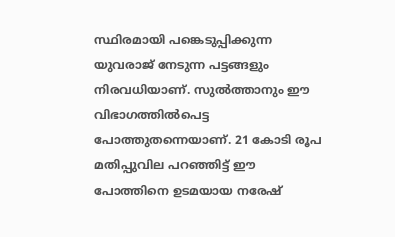സ്ഥിരമായി പങ്കെടുപ്പിക്കുന്ന യുവരാജ് നേടുന്ന പട്ടങ്ങളും നിരവധിയാണ്. സുല്‍ത്താനും ഈ വിഭാഗത്തില്‍പെട്ട പോത്തുതന്നെയാണ്. 21 കോടി രൂപ മതിപ്പുവില പറഞ്ഞിട്ട് ഈ പോത്തിനെ ഉടമയായ നരേഷ്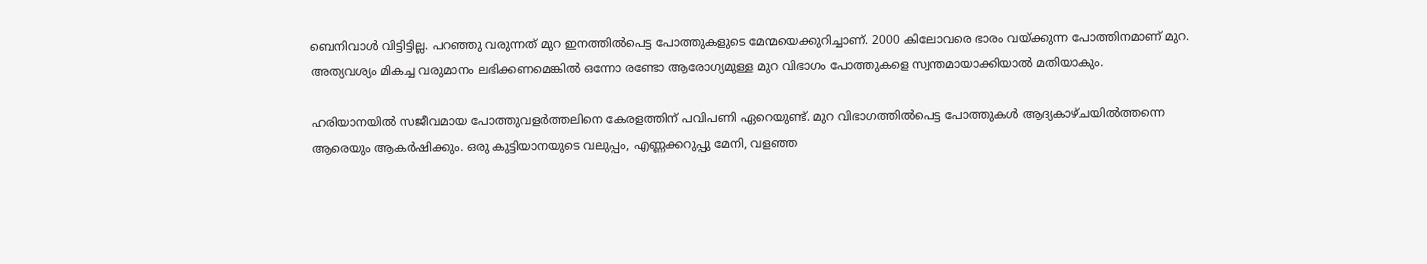ബെനിവാള്‍ വിട്ടിട്ടില്ല. പറഞ്ഞു വരുന്നത് മുറ ഇനത്തില്‍പെട്ട പോത്തുകളുടെ മേന്മയെക്കുറിച്ചാണ്. 2000 കിലോവരെ ഭാരം വയ്ക്കുന്ന പോത്തിനമാണ് മുറ. അത്യവശ്യം മികച്ച വരുമാനം ലഭിക്കണമെങ്കില്‍ ഒന്നോ രണ്ടോ ആരോഗ്യമുള്ള മുറ വിഭാഗം പോത്തുകളെ സ്വന്തമായാക്കിയാല്‍ മതിയാകും.

ഹരിയാനയില്‍ സജീവമായ പോത്തുവളര്‍ത്തലിനെ കേരളത്തിന് പവിപണി ഏറെയുണ്ട്. മുറ വിഭാഗത്തില്‍പെട്ട പോത്തുകള്‍ ആദ്യകാഴ്ചയില്‍ത്തന്നെ ആരെയും ആകര്‍ഷിക്കും. ഒരു കുട്ടിയാനയുടെ വലുപ്പം, എണ്ണക്കറുപ്പു മേനി, വളഞ്ഞ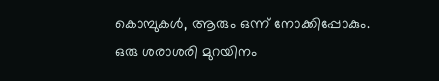കൊമ്പുകള്‍, ആരും ഒന്ന് നോക്കിപ്പോകും. ഒരു ശരാശരി മുറയിനം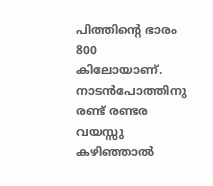പിത്തിന്റെ ഭാരം 800 കിലോയാണ്. നാടന്‍പോത്തിനു രണ്ട് രണ്ടര വയസ്സു കഴിഞ്ഞാല്‍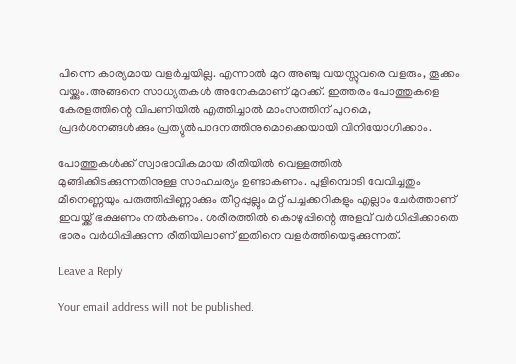പിന്നെ കാര്യമായ വളര്‍ച്ചയില്ല. എന്നാല്‍ മുറ അഞ്ചു വയസ്സുവരെ വളരും, തൂക്കം വയ്ക്കും.അങ്ങനെ സാധ്യതകള്‍ അനേകമാണ് മുറക്ക്. ഇത്തരം പോത്തുകളെ കേരളത്തിന്റെ വിപണിയില്‍ എത്തിച്ചാല്‍ മാംസത്തിന് പുറമെ, പ്രദര്‍ശനങ്ങള്‍ക്കും പ്രത്യുല്‍പാദനത്തിനുമൊക്കെയായി വിനിയോഗിക്കാം.

പോത്തുകള്‍ക്ക് സ്വാഭാവികമായ രീതിയില്‍ വെള്ളത്തില്‍ മുങ്ങിക്കിടക്കുന്നതിനുള്ള സാഹചര്യം ഉണ്ടാകണം. പുളിമ്പൊടി വേവിച്ചതും മീനെണ്ണയും പരുത്തിപ്പിണ്ണാക്കും തീറ്റപ്പുല്ലും മറ്റ് പച്ചക്കറികളും എല്ലാം ചേര്‍ത്താണ് ഇവയ്ക്ക് ഭക്ഷണം നല്‍കണം. ശരീരത്തില്‍ കൊഴുപ്പിന്റെ അളവ് വര്‍ധിപ്പിക്കാതെ ഭാരം വര്‍ധിപ്പിക്കുന്ന രീതിയിലാണ് ഇതിനെ വളര്‍ത്തിയെടുക്കുന്നത്.

Leave a Reply

Your email address will not be published.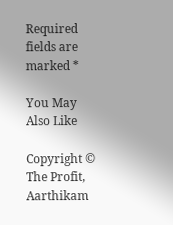Required fields are marked *

You May Also Like

Copyright © The Profit, Aarthikam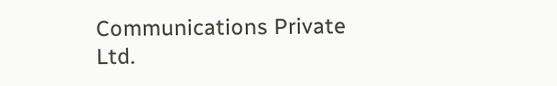Communications Private Ltd.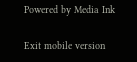Powered by Media Ink

Exit mobile version